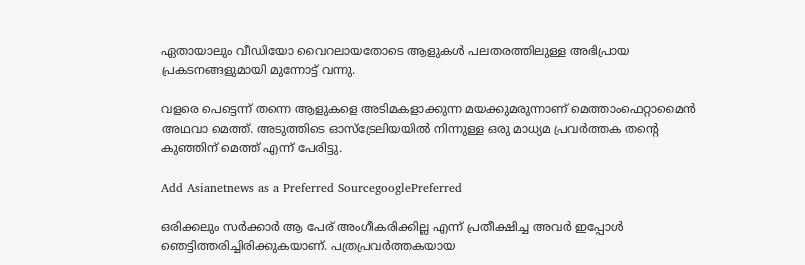ഏതായാലും വീഡിയോ വൈറലായതോടെ ആളുകൾ പലതരത്തിലുള്ള അഭിപ്രായ പ്രകടനങ്ങളുമായി മുന്നോട്ട് വന്നു.

വളരെ പെട്ടെന്ന് തന്നെ ആളുകളെ അടിമകളാക്കുന്ന മയക്കുമരുന്നാണ് മെത്താംഫെറ്റാമൈൻ അഥവാ മെത്ത്. അടുത്തിടെ ഓസ്ട്രേലിയയിൽ നിന്നുള്ള ഒരു മാധ്യമ പ്രവർത്തക തന്റെ കുഞ്ഞിന് മെത്ത് എന്ന് പേരിട്ടു.

Add Asianetnews as a Preferred SourcegooglePreferred

ഒരിക്കലും സർക്കാർ ആ പേര് അംഗീകരിക്കില്ല എന്ന് പ്രതീക്ഷിച്ച അവർ ഇപ്പോൾ ഞെട്ടിത്തരിച്ചിരിക്കുകയാണ്. പത്രപ്രവർത്തകയായ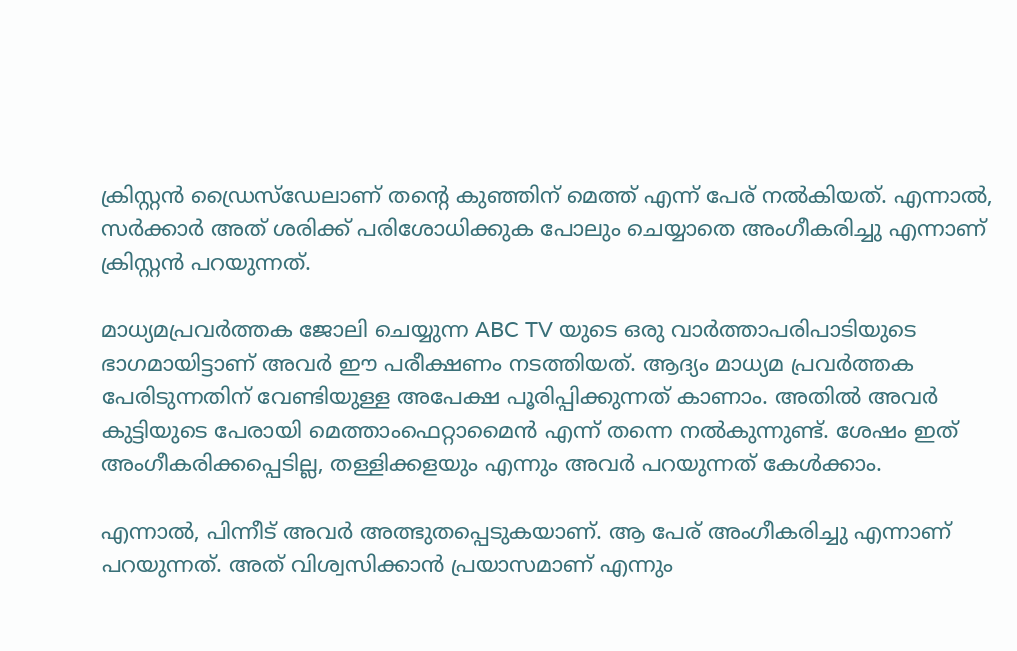ക്രിസ്റ്റൻ ഡ്രൈസ്ഡേലാണ് തന്റെ കുഞ്ഞിന് മെത്ത് എന്ന് പേര് നൽകിയത്. എന്നാൽ, സർക്കാർ അത് ശരിക്ക് പരിശോധിക്കുക പോലും ചെയ്യാതെ അംഗീകരിച്ചു എന്നാണ് ക്രിസ്റ്റൻ പറയുന്നത്.

മാധ്യമപ്രവർത്തക ജോലി ചെയ്യുന്ന ABC TV യുടെ ഒരു വാർത്താപരിപാടിയുടെ ഭാഗമായിട്ടാണ് അവർ ഈ പരീക്ഷണം നടത്തിയത്. ആദ്യം മാധ്യമ പ്രവർത്തക പേരിടുന്നതിന് വേണ്ടിയുള്ള അപേക്ഷ പൂരിപ്പിക്കുന്നത് കാണാം. അതിൽ അവർ കുട്ടിയുടെ പേരായി മെത്താംഫെറ്റാമൈൻ എന്ന് തന്നെ നൽകുന്നുണ്ട്. ശേഷം ഇത് അംഗീകരിക്കപ്പെടില്ല, തള്ളിക്കളയും എന്നും അവർ പറയുന്നത് കേൾക്കാം.

എന്നാൽ, പിന്നീട് അവർ അത്ഭുതപ്പെടുകയാണ്. ആ പേര് അംഗീകരിച്ചു എന്നാണ് പറയുന്നത്. അത് വിശ്വസിക്കാൻ പ്രയാസമാണ് എന്നും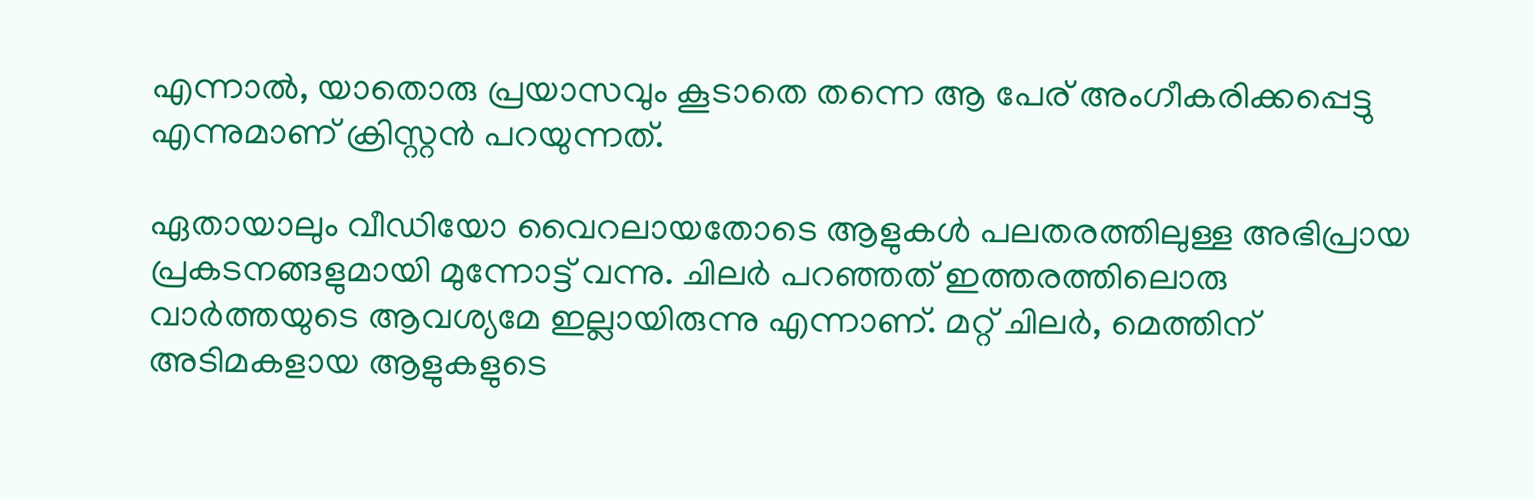എന്നാൽ, യാതൊരു പ്രയാസവും കൂടാതെ തന്നെ ആ പേര് അംഗീകരിക്കപ്പെട്ടു എന്നുമാണ് ക്രിസ്റ്റൻ പറയുന്നത്.

ഏതായാലും വീഡിയോ വൈറലായതോടെ ആളുകൾ പലതരത്തിലുള്ള അഭിപ്രായ പ്രകടനങ്ങളുമായി മുന്നോട്ട് വന്നു. ചിലർ പറഞ്ഞത് ഇത്തരത്തിലൊരു വാർത്തയുടെ ആവശ്യമേ ഇല്ലായിരുന്നു എന്നാണ്. മറ്റ് ചിലർ, മെത്തിന് അടിമകളായ ആളുകളുടെ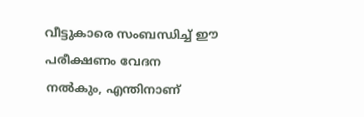വീട്ടുകാരെ സംബന്ധിച്ച് ഈ പരീക്ഷണം വേദന നൽകും, എന്തിനാണ്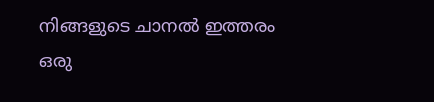നിങ്ങളുടെ ചാനൽ ഇത്തരം ഒരു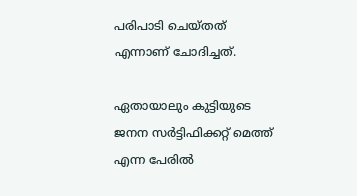പരിപാടി ചെയ്തത് എന്നാണ് ചോദിച്ചത്.

ഏതായാലും കുട്ടിയുടെ ജനന സർട്ടിഫിക്കറ്റ് മെത്ത് എന്ന പേരിൽ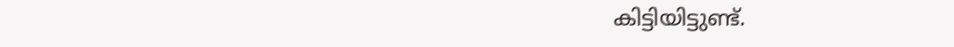കിട്ടിയിട്ടുണ്ട്.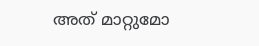അത് മാറ്റുമോ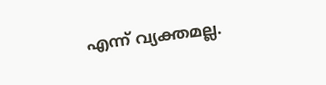എന്ന് വ്യക്തമല്ല.